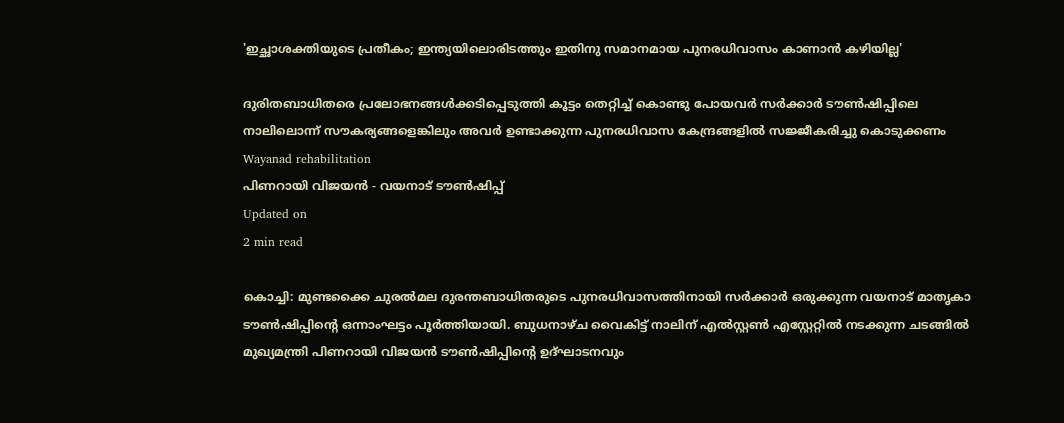'ഇച്ഛാശക്തിയുടെ പ്രതീകം; ഇന്ത്യയിലൊരിടത്തും ഇതിനു സമാനമായ പുനരധിവാസം കാണാന്‍ കഴിയില്ല'

ദുരിതബാധിതരെ പ്രലോഭനങ്ങള്‍ക്കടിപ്പെടുത്തി കൂട്ടം തെറ്റിച്ച് കൊണ്ടു പോയവര്‍ സര്‍ക്കാര്‍ ടൗണ്‍ഷിപ്പിലെ നാലിലൊന്ന് സൗകര്യങ്ങളെങ്കിലും അവര്‍ ഉണ്ടാക്കുന്ന പുനരധിവാസ കേന്ദ്രങ്ങളില്‍ സജ്ജീകരിച്ചു കൊടുക്കണം
Wayanad rehabilitation
പിണറായി വിജയന്‍ - വയനാട് ടൗണ്‍ഷിപ്പ്‌
Updated on
2 min read

കൊച്ചി: മുണ്ടക്കൈ ചുരല്‍മല ദുരന്തബാധിതരുടെ പുനരധിവാസത്തിനായി സര്‍ക്കാര്‍ ഒരുക്കുന്ന വയനാട് മാതൃകാ ടൗണ്‍ഷിപ്പിന്റെ ഒന്നാംഘട്ടം പൂര്‍ത്തിയായി. ബുധനാഴ്ച വൈകിട്ട് നാലിന് എല്‍സ്റ്റണ്‍ എസ്റ്റേറ്റില്‍ നടക്കുന്ന ചടങ്ങില്‍ മുഖ്യമന്ത്രി പിണറായി വിജയന്‍ ടൗണ്‍ഷിപ്പിന്റെ ഉദ്ഘാടനവും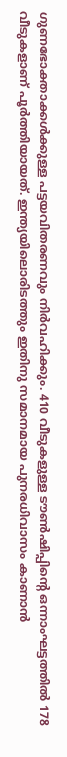ഗുണഭോക്താക്കള്‍ക്കുള്ള പട്ടയവിതരണവും നിര്‍വഹിക്കും. 410 വീടുകളുള്ള ടൗണ്‍ഷിപ്പിന്റെ ഒന്നാംഘട്ടത്തില്‍ 178 വീടുകളാണ് പൂര്‍ത്തിയായത്. ഇന്ത്യയിലൊരിടത്തും ഇതിനു സമാനമായ പുനരധിവാസം കാണാന്‍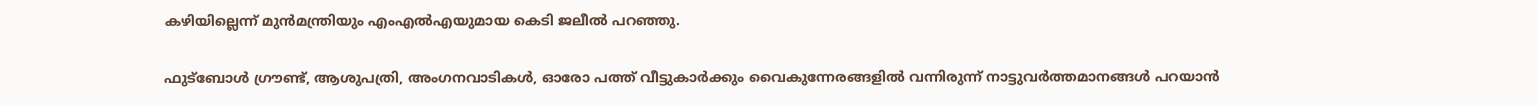കഴിയില്ലെന്ന് മുന്‍മന്ത്രിയും എംഎല്‍എയുമായ കെടി ജലീല്‍ പറഞ്ഞു.

ഫുട്‌ബോള്‍ ഗ്രൗണ്ട്, ആശുപത്രി, അംഗനവാടികള്‍, ഓരോ പത്ത് വീട്ടുകാര്‍ക്കും വൈകുന്നേരങ്ങളില്‍ വന്നിരുന്ന് നാട്ടുവര്‍ത്തമാനങ്ങള്‍ പറയാന്‍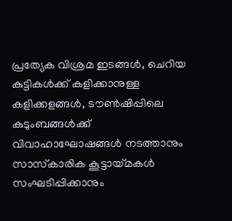പ്രത്യേക വിശ്രമ ഇടങ്ങള്‍, ചെറിയ കുട്ടികള്‍ക്ക് കളിക്കാനുള്ള കളിക്കളങ്ങള്‍, ടൗണ്‍ഷിപ്പിലെ കുടുംബങ്ങള്‍ക്ക് വിവാഹാഘോഷങ്ങള്‍ നടത്താനും സാസ്‌കാരിക കൂട്ടായ്മകള്‍ സംഘടിപ്പിക്കാനും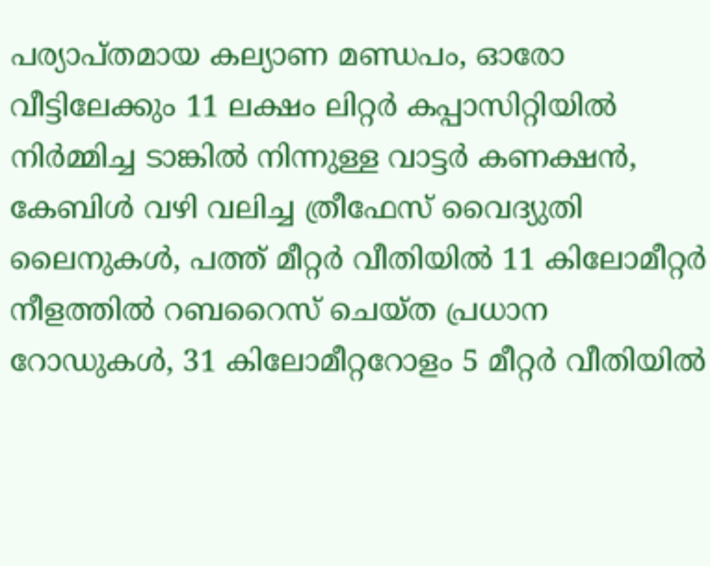പര്യാപ്തമായ കല്യാണ മണ്ഡപം, ഓരോ വീട്ടിലേക്കും 11 ലക്ഷം ലിറ്റര്‍ കപ്പാസിറ്റിയില്‍ നിര്‍മ്മിച്ച ടാങ്കില്‍ നിന്നുള്ള വാട്ടര്‍ കണക്ഷന്‍, കേബിള്‍ വഴി വലിച്ച ത്രീഫേസ് വൈദ്യുതി ലൈനുകള്‍, പത്ത് മീറ്റര്‍ വീതിയില്‍ 11 കിലോമീറ്റര്‍ നീളത്തില്‍ റബറൈസ് ചെയ്ത പ്രധാന റോഡുകള്‍, 31 കിലോമീറ്ററോളം 5 മീറ്റര്‍ വീതിയില്‍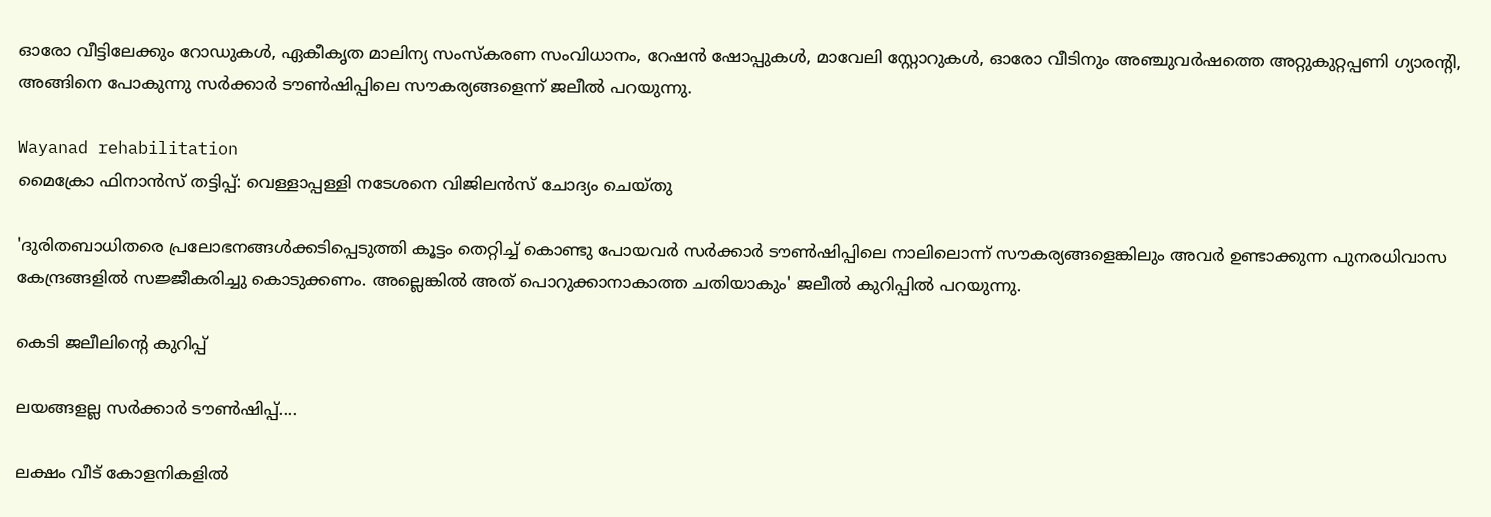ഓരോ വീട്ടിലേക്കും റോഡുകള്‍, ഏകീകൃത മാലിന്യ സംസ്‌കരണ സംവിധാനം, റേഷന്‍ ഷോപ്പുകള്‍, മാവേലി സ്റ്റോറുകള്‍, ഓരോ വീടിനും അഞ്ചുവര്‍ഷത്തെ അറ്റുകുറ്റപ്പണി ഗ്യാരന്റി, അങ്ങിനെ പോകുന്നു സര്‍ക്കാര്‍ ടൗണ്‍ഷിപ്പിലെ സൗകര്യങ്ങളെന്ന് ജലീല്‍ പറയുന്നു.

Wayanad rehabilitation
മൈക്രോ ഫിനാന്‍സ് തട്ടിപ്പ്: വെള്ളാപ്പള്ളി നടേശനെ വിജിലന്‍സ് ചോദ്യം ചെയ്തു

'ദുരിതബാധിതരെ പ്രലോഭനങ്ങള്‍ക്കടിപ്പെടുത്തി കൂട്ടം തെറ്റിച്ച് കൊണ്ടു പോയവര്‍ സര്‍ക്കാര്‍ ടൗണ്‍ഷിപ്പിലെ നാലിലൊന്ന് സൗകര്യങ്ങളെങ്കിലും അവര്‍ ഉണ്ടാക്കുന്ന പുനരധിവാസ കേന്ദ്രങ്ങളില്‍ സജ്ജീകരിച്ചു കൊടുക്കണം. അല്ലെങ്കില്‍ അത് പൊറുക്കാനാകാത്ത ചതിയാകും' ജലീല്‍ കുറിപ്പില്‍ പറയുന്നു.

കെടി ജലീലിന്റെ കുറിപ്പ്

ലയങ്ങളല്ല സര്‍ക്കാര്‍ ടൗണ്‍ഷിപ്പ്....

ലക്ഷം വീട് കോളനികളില്‍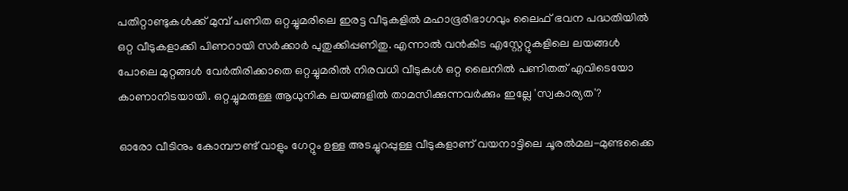പതിറ്റാണ്ടുകള്‍ക്ക് മുമ്പ് പണിത ഒറ്റച്ചുമരിലെ ഇരട്ട വീടുകളില്‍ മഹാഭൂരിഭാഗവും ലൈഫ് ഭവന പദ്ധതിയില്‍ ഒറ്റ വീടുകളാക്കി പിണറായി സര്‍ക്കാര്‍ പുതുക്കിപ്പണിതു. എന്നാല്‍ വന്‍കിട എസ്റ്റേറ്റുകളിലെ ലയങ്ങള്‍ പോലെ മുറ്റങ്ങള്‍ വേര്‍തിരിക്കാതെ ഒറ്റച്ചുമരില്‍ നിരവധി വീടുകള്‍ ഒറ്റ ലൈനില്‍ പണിതത് എവിടെയോ കാണാനിടയായി. ഒറ്റച്ചുമരുള്ള ആധുനിക ലയങ്ങളില്‍ താമസിക്കുന്നവര്‍ക്കും ഇല്ലേ 'സ്വകാര്യത'?

ഓരോ വീടിനും കോമ്പൗണ്ട് വാളും ഗേറ്റും ഉള്ള അടച്ചുറപ്പുള്ള വീടുകളാണ് വയനാട്ടിലെ ചൂരല്‍മല-മുണ്ടക്കൈ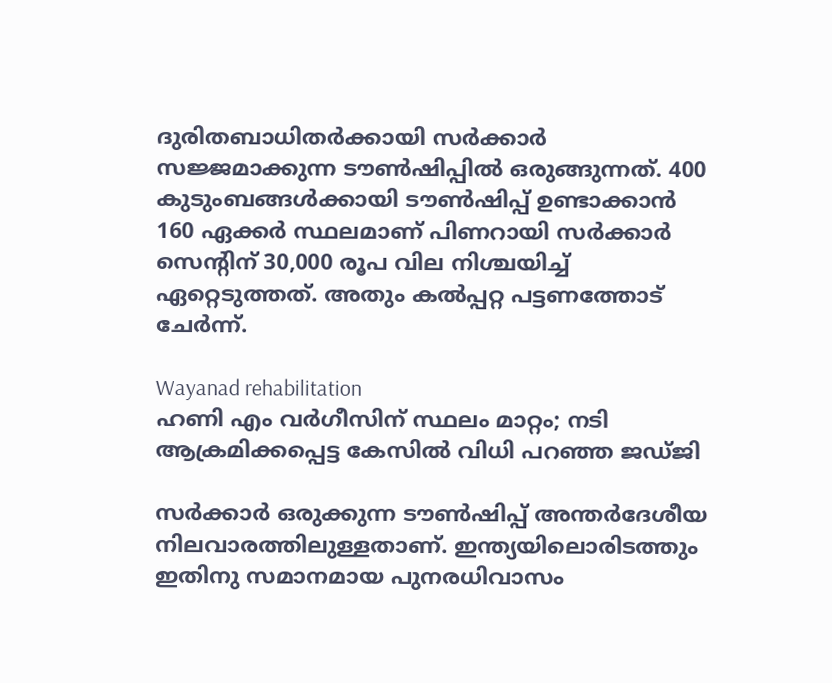ദുരിതബാധിതര്‍ക്കായി സര്‍ക്കാര്‍ സജ്ജമാക്കുന്ന ടൗണ്‍ഷിപ്പില്‍ ഒരുങ്ങുന്നത്. 400 കുടുംബങ്ങള്‍ക്കായി ടൗണ്‍ഷിപ്പ് ഉണ്ടാക്കാന്‍ 160 ഏക്കര്‍ സ്ഥലമാണ് പിണറായി സര്‍ക്കാര്‍ സെന്റിന് 30,000 രൂപ വില നിശ്ചയിച്ച് ഏറ്റെടുത്തത്. അതും കല്‍പ്പറ്റ പട്ടണത്തോട് ചേര്‍ന്ന്.

Wayanad rehabilitation
ഹണി എം വര്‍ഗീസിന് സ്ഥലം മാറ്റം; നടി ആക്രമിക്കപ്പെട്ട കേസില്‍ വിധി പറഞ്ഞ ജഡ്ജി

സര്‍ക്കാര്‍ ഒരുക്കുന്ന ടൗണ്‍ഷിപ്പ് അന്തര്‍ദേശീയ നിലവാരത്തിലുള്ളതാണ്. ഇന്ത്യയിലൊരിടത്തും ഇതിനു സമാനമായ പുനരധിവാസം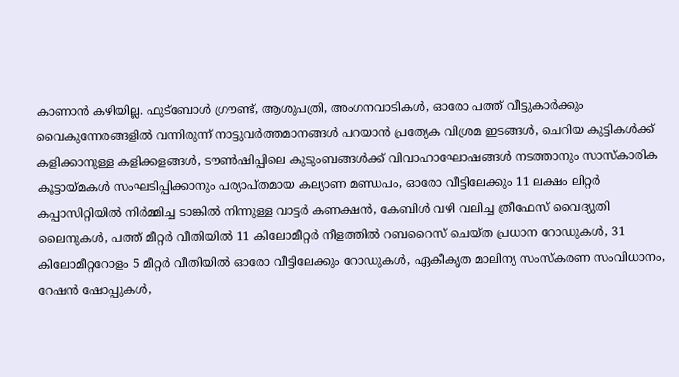കാണാന്‍ കഴിയില്ല. ഫുട്‌ബോള്‍ ഗ്രൗണ്ട്, ആശുപത്രി, അംഗനവാടികള്‍, ഓരോ പത്ത് വീട്ടുകാര്‍ക്കും വൈകുന്നേരങ്ങളില്‍ വന്നിരുന്ന് നാട്ടുവര്‍ത്തമാനങ്ങള്‍ പറയാന്‍ പ്രത്യേക വിശ്രമ ഇടങ്ങള്‍, ചെറിയ കുട്ടികള്‍ക്ക് കളിക്കാനുള്ള കളിക്കളങ്ങള്‍, ടൗണ്‍ഷിപ്പിലെ കുടുംബങ്ങള്‍ക്ക് വിവാഹാഘോഷങ്ങള്‍ നടത്താനും സാസ്‌കാരിക കൂട്ടായ്മകള്‍ സംഘടിപ്പിക്കാനും പര്യാപ്തമായ കല്യാണ മണ്ഡപം, ഓരോ വീട്ടിലേക്കും 11 ലക്ഷം ലിറ്റര്‍ കപ്പാസിറ്റിയില്‍ നിര്‍മ്മിച്ച ടാങ്കില്‍ നിന്നുള്ള വാട്ടര്‍ കണക്ഷന്‍, കേബിള്‍ വഴി വലിച്ച ത്രീഫേസ് വൈദ്യുതി ലൈനുകള്‍, പത്ത് മീറ്റര്‍ വീതിയില്‍ 11 കിലോമീറ്റര്‍ നീളത്തില്‍ റബറൈസ് ചെയ്ത പ്രധാന റോഡുകള്‍, 31 കിലോമീറ്ററോളം 5 മീറ്റര്‍ വീതിയില്‍ ഓരോ വീട്ടിലേക്കും റോഡുകള്‍, ഏകീകൃത മാലിന്യ സംസ്‌കരണ സംവിധാനം, റേഷന്‍ ഷോപ്പുകള്‍,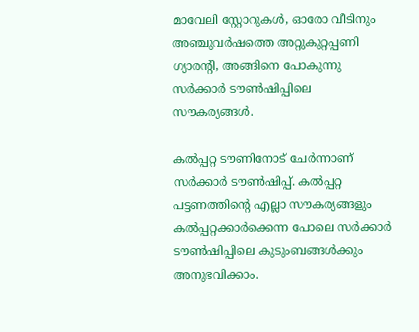മാവേലി സ്റ്റോറുകള്‍, ഓരോ വീടിനും അഞ്ചുവര്‍ഷത്തെ അറ്റുകുറ്റപ്പണി ഗ്യാരന്റി, അങ്ങിനെ പോകുന്നു സര്‍ക്കാര്‍ ടൗണ്‍ഷിപ്പിലെ സൗകര്യങ്ങള്‍.

കല്‍പ്പറ്റ ടൗണിനോട് ചേര്‍ന്നാണ് സര്‍ക്കാര്‍ ടൗണ്‍ഷിപ്പ്. കല്‍പ്പറ്റ പട്ടണത്തിന്റെ എല്ലാ സൗകര്യങ്ങളും കല്‍പ്പറ്റക്കാര്‍ക്കെന്ന പോലെ സര്‍ക്കാര്‍ ടൗണ്‍ഷിപ്പിലെ കുടുംബങ്ങള്‍ക്കും അനുഭവിക്കാം.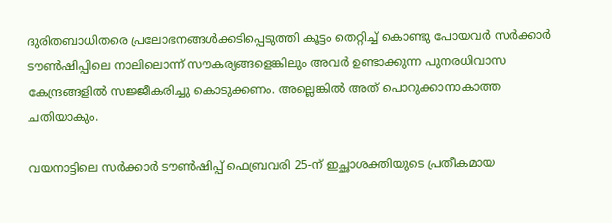ദുരിതബാധിതരെ പ്രലോഭനങ്ങള്‍ക്കടിപ്പെടുത്തി കൂട്ടം തെറ്റിച്ച് കൊണ്ടു പോയവര്‍ സര്‍ക്കാര്‍ ടൗണ്‍ഷിപ്പിലെ നാലിലൊന്ന് സൗകര്യങ്ങളെങ്കിലും അവര്‍ ഉണ്ടാക്കുന്ന പുനരധിവാസ കേന്ദ്രങ്ങളില്‍ സജ്ജീകരിച്ചു കൊടുക്കണം. അല്ലെങ്കില്‍ അത് പൊറുക്കാനാകാത്ത ചതിയാകും.

വയനാട്ടിലെ സര്‍ക്കാര്‍ ടൗണ്‍ഷിപ്പ് ഫെബ്രവരി 25-ന് ഇച്ഛാശക്തിയുടെ പ്രതീകമായ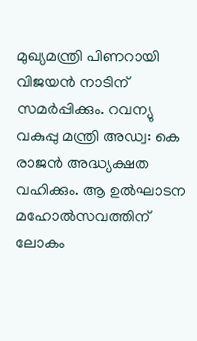മുഖ്യമന്ത്രി പിണറായി വിജയന്‍ നാടിന് സമര്‍പ്പിക്കും. റവന്യു വകുപ്പു മന്ത്രി അഡ്വ: കെ രാജന്‍ അദ്ധ്യക്ഷത വഹിക്കും. ആ ഉല്‍ഘാടന മഹോല്‍സവത്തിന് ലോകം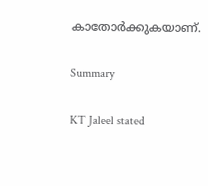കാതോര്‍ക്കുകയാണ്.

Summary

KT Jaleel stated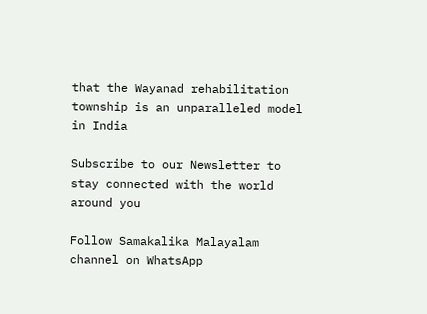that the Wayanad rehabilitation township is an unparalleled model in India

Subscribe to our Newsletter to stay connected with the world around you

Follow Samakalika Malayalam channel on WhatsApp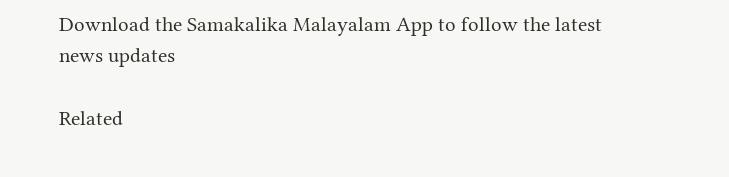Download the Samakalika Malayalam App to follow the latest news updates

Related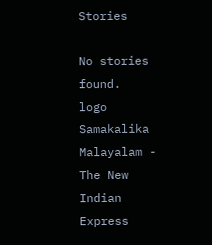Stories

No stories found.
logo
Samakalika Malayalam - The New Indian Express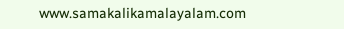www.samakalikamalayalam.com